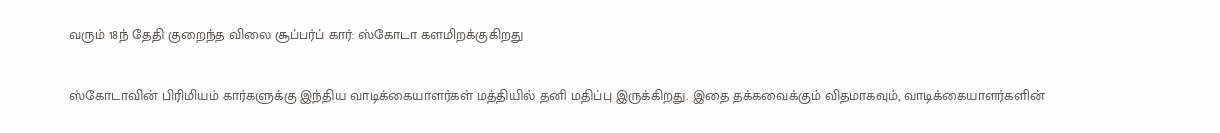வரும் 18ந் தேதி குறைந்த விலை சூப்பர்ப் கார்: ஸ்கோடா களமிறக்குகிறது

ஸ்கோடாவின் பிரிமியம் கார்களுக்கு இந்திய வாடிக்கையாளர்கள் மத்தியில் தனி மதிப்பு இருக்கிறது. இதை தக்கவைக்கும் விதமாகவும், வாடிக்கையாளர்களின்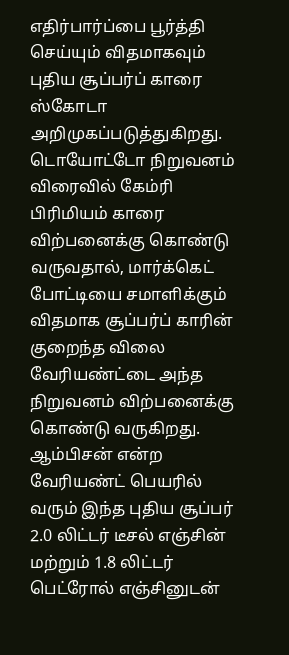எதிர்பார்ப்பை பூர்த்தி செய்யும் விதமாகவும் புதிய சூப்பர்ப் காரை ஸ்கோடா அறிமுகப்படுத்துகிறது.
டொயோட்டோ நிறுவனம் விரைவில் கேம்ரி பிரிமியம் காரை விற்பனைக்கு கொண்டு வருவதால், மார்க்கெட் போட்டியை சமாளிக்கும் விதமாக சூப்பர்ப் காரின் குறைந்த விலை வேரியண்ட்டை அந்த நிறுவனம் விற்பனைக்கு கொண்டு வருகிறது.
ஆம்பிசன் என்ற வேரியண்ட் பெயரில் வரும் இந்த புதிய சூப்பர் 2.0 லிட்டர் டீசல் எஞ்சின் மற்றும் 1.8 லிட்டர் பெட்ரோல் எஞ்சினுடன்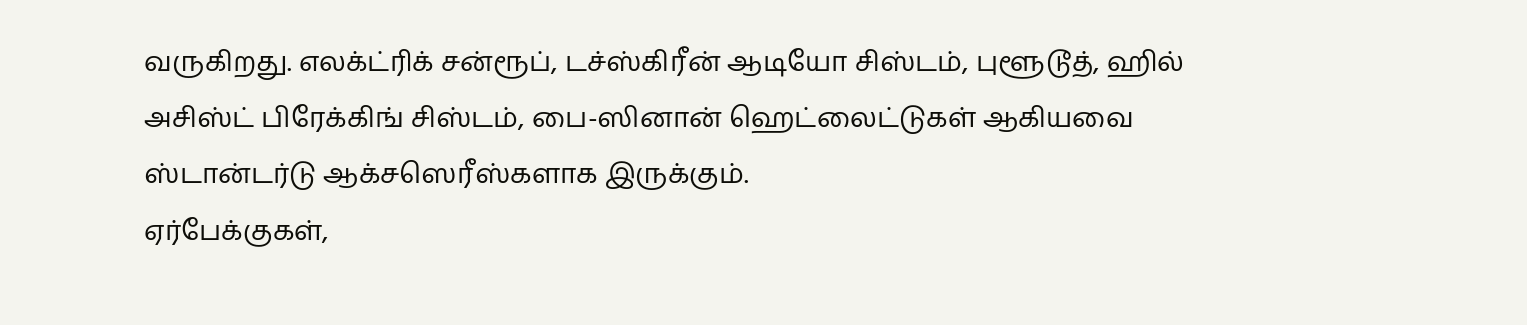வருகிறது. எலக்ட்ரிக் சன்ரூப், டச்ஸ்கிரீன் ஆடியோ சிஸ்டம், புளூடூத், ஹில் அசிஸ்ட் பிரேக்கிங் சிஸ்டம், பை-ஸினான் ஹெட்லைட்டுகள் ஆகியவை ஸ்டான்டர்டு ஆக்சஸெரீஸ்களாக இருக்கும்.
ஏர்பேக்குகள்,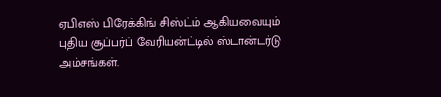ஏபிஎஸ் பிரேக்கிங் சிஸ்ட்ம் ஆகியவையும் புதிய சூப்பர்ப் வேரியன்ட்டில் ஸ்டான்டர்டு அம்சங்கள்.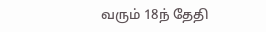வரும் 18ந் தேதி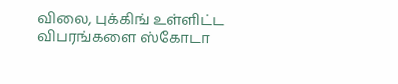விலை, புக்கிங் உள்ளிட்ட விபரங்களை ஸ்கோடா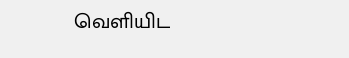வெளியிட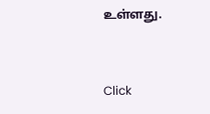உள்ளது.


Click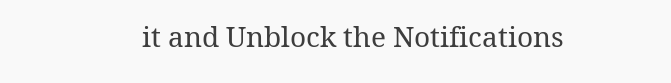it and Unblock the Notifications